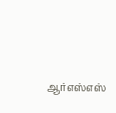ஆர்எஸ்எஸ்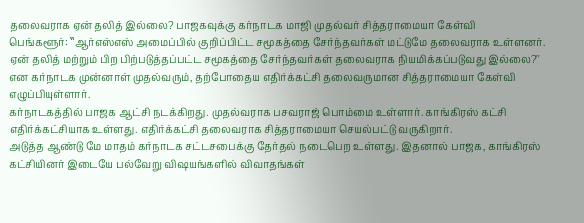தலைவராக ஏன் தலித் இல்லை? பாஜகவுக்கு கர்நாடக மாஜி முதல்வர் சித்தராமையா கேள்வி
பெங்களூர்: ‛‛ஆர்எஸ்எஸ் அமைப்பில் குறிப்பிட்ட சமூகத்தை சேர்ந்தவர்கள் மட்டுமே தலைவராக உள்ளனர். ஏன் தலித் மற்றும் பிற பிற்படுத்தப்பட்ட சமூகத்தை சேர்ந்தவர்கள் தலைவராக நியமிக்கப்படுவது இல்லை?'' என கர்நாடக முன்னாள் முதல்வரும், தற்போதைய எதிர்க்கட்சி தலைவருமான சித்தராமையா கேள்வி எழுப்பியுள்ளார்.
கர்நாடகத்தில் பாஜக ஆட்சி நடக்கிறது. முதல்வராக பசவராஜ் பொம்மை உள்ளார். காங்கிரஸ் கட்சி எதிர்க்கட்சியாக உள்ளது. எதிர்க்கட்சி தலைவராக சித்தராமையா செயல்பட்டு வருகிறார்.
அடுத்த ஆண்டு மே மாதம் கர்நாடக சட்டசபைக்கு தேர்தல் நடைபெற உள்ளது. இதனால் பாஜக, காங்கிரஸ் கட்சியினர் இடையே பல்வேறு விஷயங்களில் விவாதங்கள்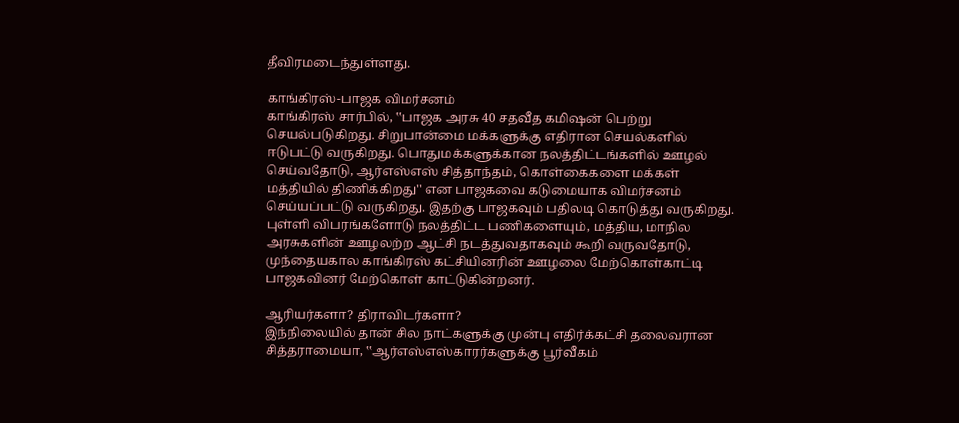தீவிரமடைந்துள்ளது.

காங்கிரஸ்-பாஜக விமர்சனம்
காங்கிரஸ் சார்பில், ‛‛பாஜக அரசு 40 சதவீத கமிஷன் பெற்று செயல்படுகிறது. சிறுபான்மை மக்களுக்கு எதிரான செயல்களில் ஈடுபட்டு வருகிறது. பொதுமக்களுக்கான நலத்திட்டங்களில் ஊழல் செய்வதோடு, ஆர்எஸ்எஸ் சித்தாந்தம், கொள்கைகளை மக்கள் மத்தியில் திணிக்கிறது'' என பாஜகவை கடுமையாக விமர்சனம் செய்யப்பட்டு வருகிறது. இதற்கு பாஜகவும் பதிலடி கொடுத்து வருகிறது. புள்ளி விபரங்களோடு நலத்திட்ட பணிகளையும், மத்திய, மாநில அரசுகளின் ஊழலற்ற ஆட்சி நடத்துவதாகவும் கூறி வருவதோடு, முந்தையகால காங்கிரஸ் கட்சியினரின் ஊழலை மேற்கொள்காட்டி பாஜகவினர் மேற்கொள் காட்டுகின்றனர்.

ஆரியர்களா? திராவிடர்களா?
இந்நிலையில் தான் சில நாட்களுக்கு முன்பு எதிர்க்கட்சி தலைவரான சித்தராமையா, ‛‛ஆர்எஸ்எஸ்காரர்களுக்கு பூர்வீகம்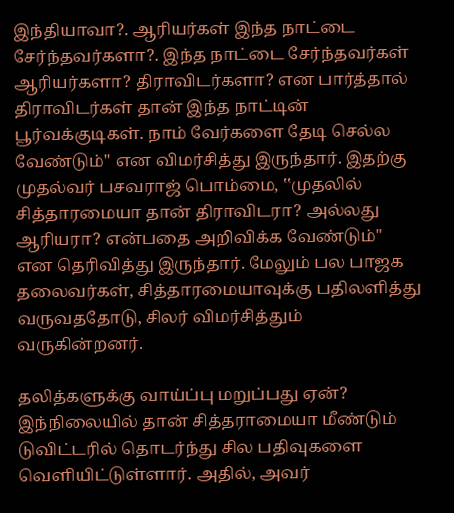இந்தியாவா?. ஆரியர்கள் இந்த நாட்டை சேர்ந்தவர்களா?. இந்த நாட்டை சேர்ந்தவர்கள் ஆரியர்களா? திராவிடர்களா? என பார்த்தால் திராவிடர்கள் தான் இந்த நாட்டின் பூர்வக்குடிகள். நாம் வேர்களை தேடி செல்ல வேண்டும்'' என விமர்சித்து இருந்தார். இதற்கு முதல்வர் பசவராஜ் பொம்மை, ‛‛முதலில் சித்தாரமையா தான் திராவிடரா? அல்லது ஆரியரா? என்பதை அறிவிக்க வேண்டும்'' என தெரிவித்து இருந்தார். மேலும் பல பாஜக தலைவர்கள், சித்தாரமையாவுக்கு பதிலளித்து வருவததோடு, சிலர் விமர்சித்தும் வருகின்றனர்.

தலித்களுக்கு வாய்ப்பு மறுப்பது ஏன்?
இந்நிலையில் தான் சித்தராமையா மீண்டும் டுவிட்டரில் தொடர்ந்து சில பதிவுகளை வெளியிட்டுள்ளார். அதில், அவர்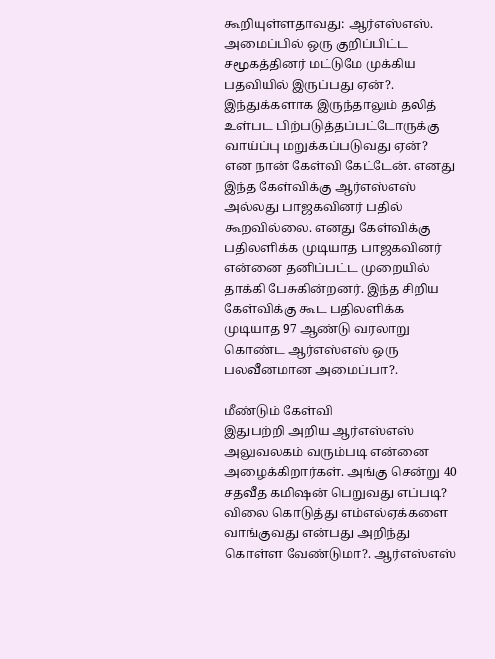கூறியுள்ளதாவது: ஆர்எஸ்எஸ். அமைப்பில் ஒரு குறிப்பிட்ட சமூகத்தினர் மட்டுமே முக்கிய பதவியில் இருப்பது ஏன்?. இந்துக்களாக இருந்தாலும் தலித் உள்பட பிற்படுத்தப்பட்டோருக்கு வாய்ப்பு மறுக்கப்படுவது ஏன்? என நான் கேள்வி கேட்டேன். எனது இந்த கேள்விக்கு ஆர்எஸ்எஸ் அல்லது பாஜகவினர் பதில் கூறவில்லை. எனது கேள்விக்கு பதிலளிக்க முடியாத பாஜகவினர் என்னை தனிப்பட்ட முறையில் தாக்கி பேசுகின்றனர். இந்த சிறிய கேள்விக்கு கூட பதிலளிக்க முடியாத 97 ஆண்டு வரலாறு கொண்ட ஆர்எஸ்எஸ் ஒரு பலவீனமான அமைப்பா?.

மீண்டும் கேள்வி
இதுபற்றி அறிய ஆர்எஸ்எஸ் அலுவலகம் வரும்படி என்னை அழைக்கிறார்கள். அங்கு சென்று 40 சதவீத கமிஷன் பெறுவது எப்படி? விலை கொடுத்து எம்எல்ஏக்களை வாங்குவது என்பது அறிந்து கொள்ள வேண்டுமா?. ஆர்எஸ்எஸ்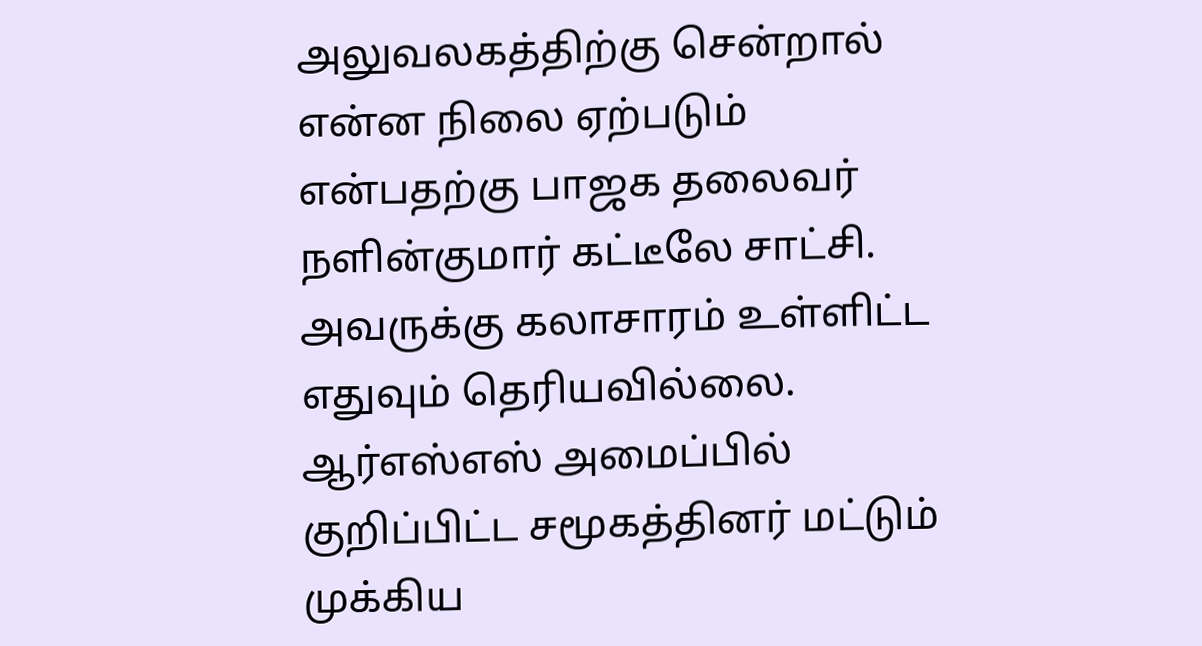அலுவலகத்திற்கு சென்றால் என்ன நிலை ஏற்படும் என்பதற்கு பாஜக தலைவர் நளின்குமார் கட்டீலே சாட்சி. அவருக்கு கலாசாரம் உள்ளிட்ட எதுவும் தெரியவில்லை. ஆர்எஸ்எஸ் அமைப்பில் குறிப்பிட்ட சமூகத்தினர் மட்டும் முக்கிய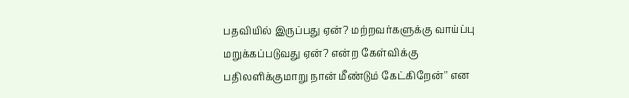பதவியில் இருப்பது ஏன்? மற்றவர்களுக்கு வாய்ப்பு மறுக்கப்படுவது ஏன்? என்ற கேள்விக்கு பதிலளிக்குமாறு நான் மீண்டும் கேட்கிறேன்'' என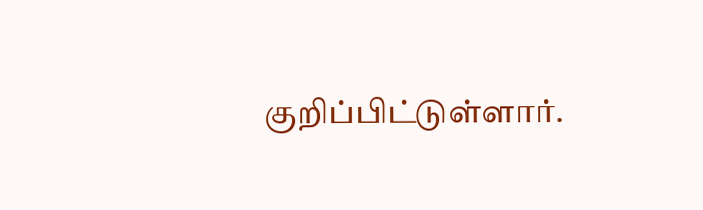குறிப்பிட்டுள்ளார்.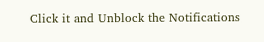Click it and Unblock the Notifications